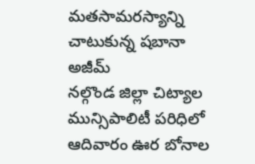మతసామరస్యాన్ని చాటుకున్న షబానా అజీమ్
నల్గొండ జిల్లా చిట్యాల మున్సిపాలిటీ పరిధిలో ఆదివారం ఊర బోనాల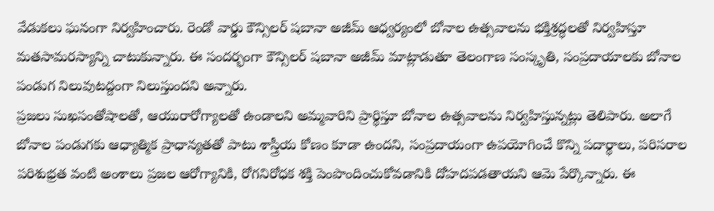వేడుకలు ఘనంగా నిర్వహించారు. రెండో వార్డు కౌన్సిలర్ షబానా అజీమ్ ఆధ్వర్యంలో బోనాల ఉత్సవాలను భక్తిశ్రద్ధలతో నిర్వహిస్తూ మతసామరస్యాన్ని చాటుకున్నారు. ఈ సందర్భంగా కౌన్సిలర్ షబానా అజీమ్ మాట్లాడుతూ తెలంగాణ సంస్కృతి, సంప్రదాయాలకు బోనాల పండుగ నిలువుటద్దంగా నిలుస్తుందని అన్నారు.
ప్రజలు సుఖసంతోషాలతో, ఆయురారోగ్యాలతో ఉండాలని అమ్మవారిని ప్రార్థిస్తూ బోనాల ఉత్సవాలను నిర్వహిస్తున్నట్లు తెలిపారు. అలాగే బోనాల పండుగకు ఆధ్యాత్మిక ప్రాధాన్యతతో పాటు శాస్త్రీయ కోణం కూడా ఉందని, సంప్రదాయంగా ఉపయోగించే కొన్ని పదార్థాలు, పరిసరాల పరిశుభ్రత వంటి అంశాలు ప్రజల ఆరోగ్యానికి, రోగనిరోధక శక్తి పెంపొందించుకోవడానికి దోహదపడతాయని ఆమె పేర్కొన్నారు. ఈ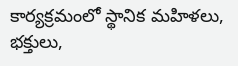కార్యక్రమంలో స్థానిక మహిళలు, భక్తులు,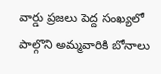వార్డు ప్రజలు పెద్ద సంఖ్యలో పాల్గొని అమ్మవారికి బోనాలు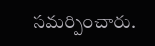సమర్పించారు.